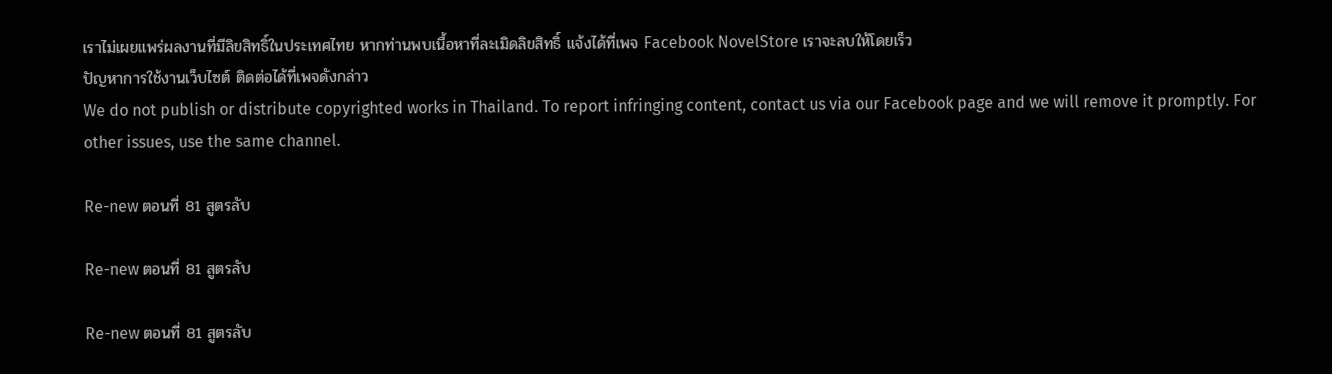เราไม่เผยแพร่ผลงานที่มีลิขสิทธิ์ในประเทศไทย หากท่านพบเนื้อหาที่ละเมิดลิขสิทธิ์ แจ้งได้ที่เพจ Facebook NovelStore เราจะลบให้โดยเร็ว
ปัญหาการใช้งานเว็บไซต์ ติดต่อได้ที่เพจดังกล่าว
We do not publish or distribute copyrighted works in Thailand. To report infringing content, contact us via our Facebook page and we will remove it promptly. For other issues, use the same channel.

Re-new ตอนที่ 81 สูตรลับ

Re-new ตอนที่ 81 สูตรลับ

Re-new ตอนที่ 81 สูตรลับ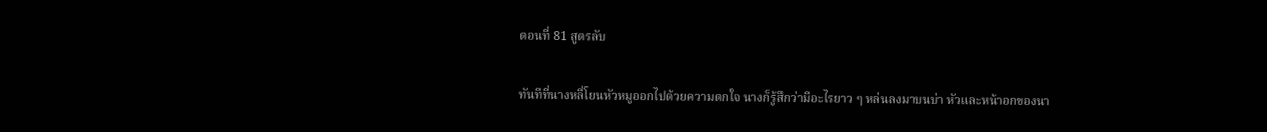ตอนที่ 81 สูตรลับ

ทันทีที่นางหลี่โยนหัวหมูออกไปด้วยความตกใจ นางก็รู้สึกว่ามีอะไรยาว ๆ หล่นลงมาบนบ่า หัวและหน้าอกของนา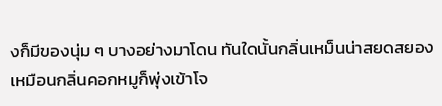งก็มีของนุ่ม ๆ บางอย่างมาโดน ทันใดนั้นกลิ่นเหม็นน่าสยดสยองเหมือนกลิ่นคอกหมูก็พุ่งเข้าโจ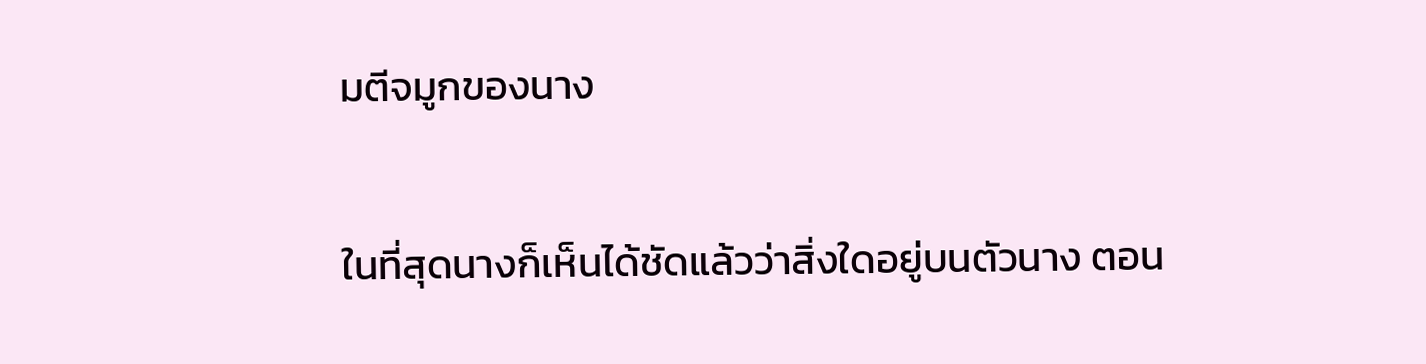มตีจมูกของนาง

ในที่สุดนางก็เห็นได้ชัดแล้วว่าสิ่งใดอยู่บนตัวนาง ตอน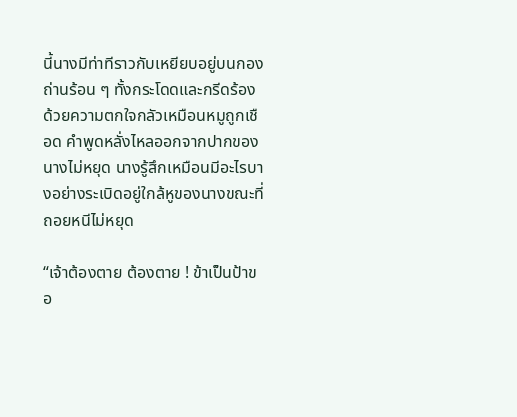นี้นางมีท่าทีราวกับเหยียบอยู่บนกองถ่านร้อน ๆ ทั้งกระโดดและกรีดร้องด้วยความตกใจกลัวเหมือนหมูถูกเชือด คำพูดหลั่งไหลออกจากปากของนางไม่หยุด นางรู้สึกเหมือนมีอะไรบางอย่างระเบิดอยู่ใกล้หูของนางขณะที่ถอยหนีไม่หยุด

“เจ้าต้องตาย ต้องตาย ! ข้าเป็นป้าขอ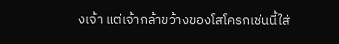งเจ้า แต่เจ้ากล้าขว้างของโสโครกเช่นนี้ใส่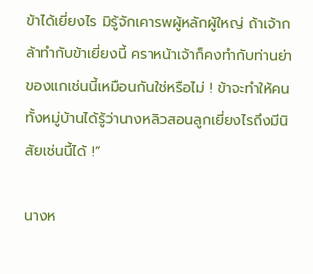ข้าได้เยี่ยงไร มิรู้จักเคารพผู้หลักผู้ใหญ่ ถ้าเจ้ากล้าทำกับข้าเยี่ยงนี้ คราหน้าเจ้าก็คงทำกับท่านย่าของแกเช่นนี้เหมือนกันใช่หรือไม่ ! ข้าจะทำให้คนทั้งหมู่บ้านได้รู้ว่านางหลิวสอนลูกเยี่ยงไรถึงมีนิสัยเช่นนี้ได้ !”

นางห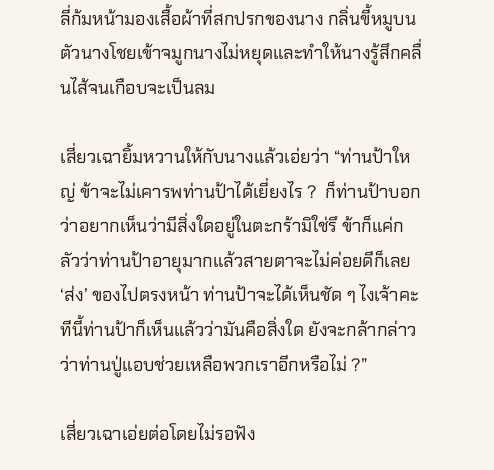ลี่ก้มหน้ามองเสื้อผ้าที่สกปรกของนาง กลิ่นขี้หมูบนตัวนางโชยเข้าจมูกนางไม่หยุดและทำให้นางรู้สึกคลื่นไส้จนเกือบจะเป็นลม

เสี่ยวเฉายิ้มหวานให้กับนางแล้วเอ่ยว่า “ท่านป้าใหญ่ ข้าจะไม่เคารพท่านป้าได้เยี่ยงไร ?  ก็ท่านป้าบอกว่าอยากเห็นว่ามีสิ่งใดอยู่ในตะกร้ามิใช่รึ ข้าก็แค่กลัวว่าท่านป้าอายุมากแล้วสายตาจะไม่ค่อยดีก็เลย ‘ส่ง’ ของไปตรงหน้า ท่านป้าจะได้เห็นชัด ๆ ไงเจ้าคะ ทีนี้ท่านป้าก็เห็นแล้วว่ามันคือสิ่งใด ยังจะกล้ากล่าวว่าท่านปู่แอบช่วยเหลือพวกเราอีกหรือไม่ ?”

เสี่ยวเฉาเอ่ยต่อโดยไม่รอฟัง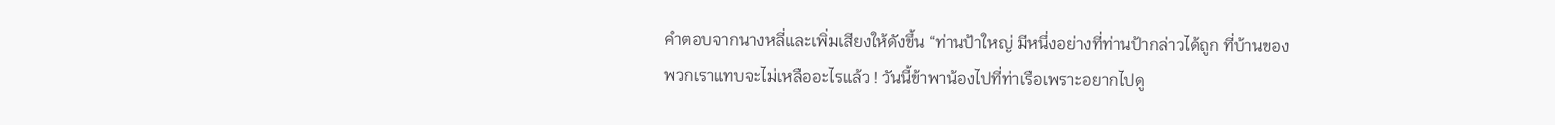คำตอบจากนางหลี่และเพิ่มเสียงให้ดังขึ้น “ท่านป้าใหญ่ มีหนึ่งอย่างที่ท่านป้ากล่าวได้ถูก ที่บ้านของพวกเราแทบจะไม่เหลืออะไรแล้ว ! วันนี้ข้าพาน้องไปที่ท่าเรือเพราะอยากไปดู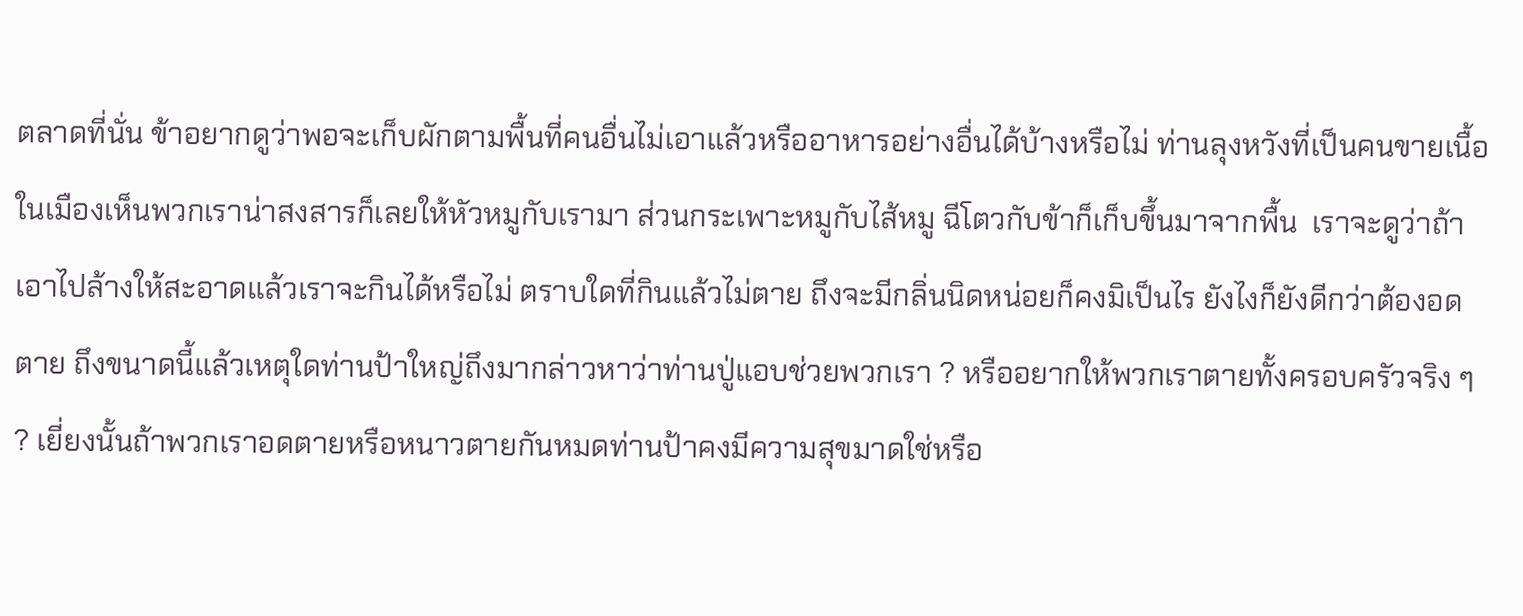ตลาดที่นั่น ข้าอยากดูว่าพอจะเก็บผักตามพื้นที่คนอื่นไม่เอาแล้วหรืออาหารอย่างอื่นได้บ้างหรือไม่ ท่านลุงหวังที่เป็นคนขายเนื้อในเมืองเห็นพวกเราน่าสงสารก็เลยให้หัวหมูกับเรามา ส่วนกระเพาะหมูกับไส้หมู ฉีโตวกับข้าก็เก็บขึ้นมาจากพื้น  เราจะดูว่าถ้าเอาไปล้างให้สะอาดแล้วเราจะกินได้หรือไม่ ตราบใดที่กินแล้วไม่ตาย ถึงจะมีกลิ่นนิดหน่อยก็คงมิเป็นไร ยังไงก็ยังดีกว่าต้องอดตาย ถึงขนาดนี้แล้วเหตุใดท่านป้าใหญ่ถึงมากล่าวหาว่าท่านปู่แอบช่วยพวกเรา ? หรืออยากให้พวกเราตายทั้งครอบครัวจริง ๆ ? เยี่ยงนั้นถ้าพวกเราอดตายหรือหนาวตายกันหมดท่านป้าคงมีความสุขมาดใช่หรือ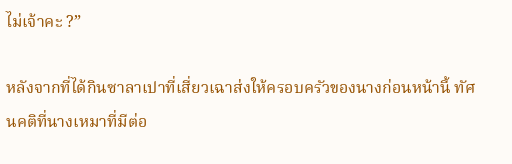ไม่เจ้าคะ ?”

หลังจากที่ได้กินซาลาเปาที่เสี่ยวเฉาส่งให้ครอบครัวของนางก่อนหน้านี้ ทัศนคติที่นางเหมาที่มีต่อ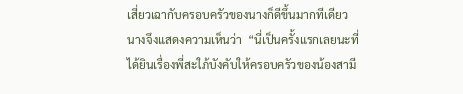เสี่ยวเฉากับครอบครัวของนางก็ดีขึ้นมากทีเดียว นางจึงแสดงความเห็นว่า  “นี่เป็นครั้งแรกเลยนะที่ได้ยินเรื่องพี่สะใภ้บังคับให้ครอบครัวของน้องสามี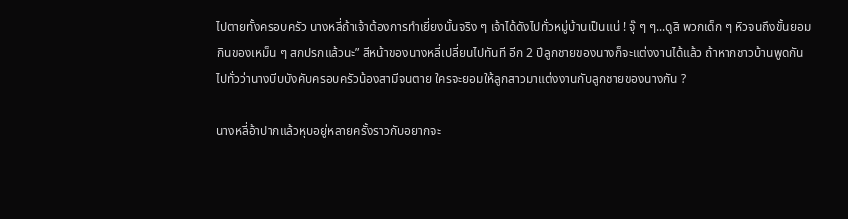ไปตายทั้งครอบครัว นางหลี่ถ้าเจ้าต้องการทำเยี่ยงนั้นจริง ๆ เจ้าได้ดังไปทั่วหมู่บ้านเป็นแน่ ! จุ๊ ๆ ๆ...ดูสิ พวกเด็ก ๆ หิวจนถึงขั้นยอมกินของเหม็น ๆ สกปรกแล้วนะ” สีหน้าของนางหลี่เปลี่ยนไปทันที อีก 2 ปีลูกชายของนางก็จะแต่งงานได้แล้ว ถ้าหากชาวบ้านพูดกันไปทั่วว่านางบีบบังคับครอบครัวน้องสามีจนตาย ใครจะยอมให้ลูกสาวมาแต่งงานกับลูกชายของนางกัน ?

นางหลี่อ้าปากแล้วหุบอยู่หลายครั้งราวกับอยากจะ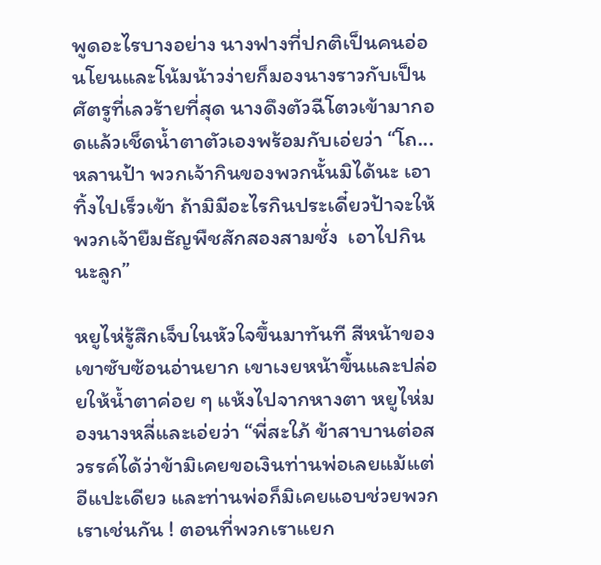พูดอะไรบางอย่าง นางฟางที่ปกติเป็นคนอ่อนโยนและโน้มน้าวง่ายก็มองนางราวกับเป็นศัตรูที่เลวร้ายที่สุด นางดึงตัวฉีโตวเข้ามากอดแล้วเช็ดน้ำตาตัวเองพร้อมกับเอ่ยว่า “โถ...หลานป้า พวกเจ้ากินของพวกนั้นมิได้นะ เอาทิ้งไปเร็วเข้า ถ้ามิมีอะไรกินประเดี๋ยวป้าจะให้พวกเจ้ายืมธัญพืชสักสองสามชั่ง  เอาไปกินนะลูก”

หยูไห่รู้สึกเจ็บในหัวใจขึ้นมาทันที สีหน้าของเขาซับซ้อนอ่านยาก เขาเงยหน้าขึ้นและปล่อยให้น้ำตาค่อย ๆ แห้งไปจากหางตา หยูไห่มองนางหลี่และเอ่ยว่า “พี่สะใภ้ ข้าสาบานต่อสวรรค์ได้ว่าข้ามิเคยขอเงินท่านพ่อเลยแม้แต่อีแปะเดียว และท่านพ่อก็มิเคยแอบช่วยพวกเราเช่นกัน ! ตอนที่พวกเราแยก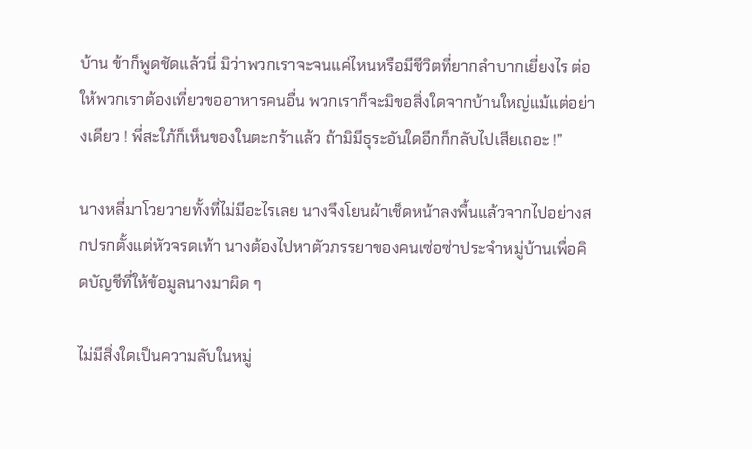บ้าน ข้าก็พูดชัดแล้วนี่ มิว่าพวกเราจะจนแค่ไหนหรือมีชีวิตที่ยากลำบากเยี่ยงไร ต่อให้พวกเราต้องเที่ยวขออาหารคนอื่น พวกเราก็จะมิขอสิ่งใดจากบ้านใหญ่แม้แต่อย่างเดียว ! พี่สะใภ้ก็เห็นของในตะกร้าแล้ว ถ้ามิมีธุระอันใดอีกก็กลับไปเสียเถอะ !”

นางหลี่มาโวยวายทั้งที่ไม่มีอะไรเลย นางจึงโยนผ้าเช็ดหน้าลงพื้นแล้วจากไปอย่างสกปรกตั้งแต่หัวจรดเท้า นางต้องไปหาตัวภรรยาของคนเซ่อซ่าประจำหมู่บ้านเพื่อคิดบัญชีที่ให้ข้อมูลนางมาผิด ๆ

ไม่มีสิ่งใดเป็นความลับในหมู่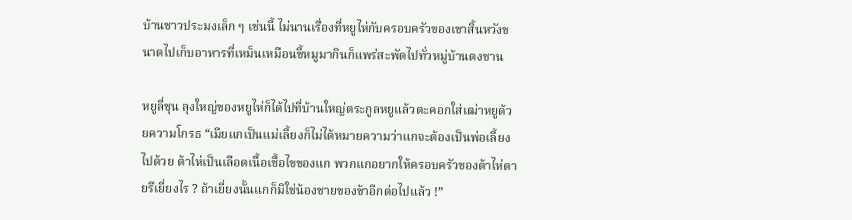บ้านชาวประมงเล็ก ๆ เช่นนี้ ไม่นานเรื่องที่หยูไห่กับครอบครัวของเขาสิ้นหวังขนาดไปเก็บอาหารที่เหม็นเหมือนขี้หมูมากินก็แพร่สะพัดไปทั่วหมู่บ้านตงชาน

หยูลี่ชุน ลุงใหญ่ของหยูไห่ก็ได้ไปที่บ้านใหญ่ตระกูลหยูแล้วตะคอกใส่เฒ่าหยูด้วยความโกรธ “เมียแกเป็นแม่เลี้ยงก็ไม่ได้หมายความว่าแกจะต้องเป็นพ่อเลี้ยงไปด้วย ต้าไห่เป็นเลือดเนื้อเชื้อไขของแก พวกแกอยากให้ครอบครัวของต้าไห่ตายรึเยี่ยงไร ? ถ้าเยี่ยงนั้นแกก็มิใช่น้องชายของข้าอีกต่อไปแล้ว !”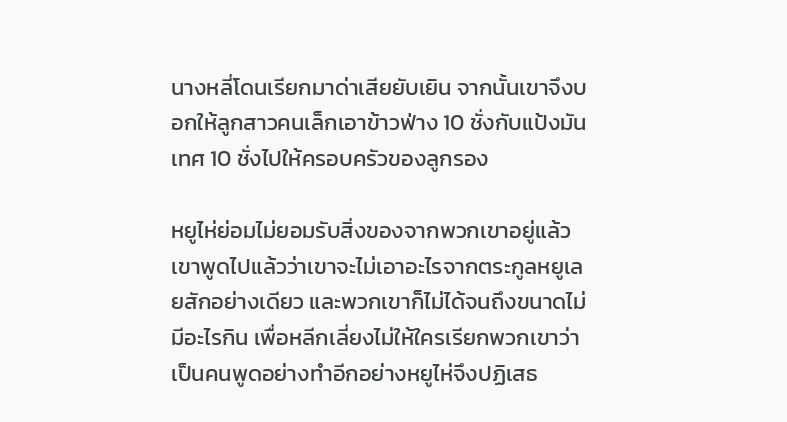นางหลี่โดนเรียกมาด่าเสียยับเยิน จากนั้นเขาจึงบอกให้ลูกสาวคนเล็กเอาข้าวฟ่าง 10 ชั่งกับแป้งมันเทศ 10 ชั่งไปให้ครอบครัวของลูกรอง

หยูไห่ย่อมไม่ยอมรับสิ่งของจากพวกเขาอยู่แล้ว เขาพูดไปแล้วว่าเขาจะไม่เอาอะไรจากตระกูลหยูเลยสักอย่างเดียว และพวกเขาก็ไม่ได้จนถึงขนาดไม่มีอะไรกิน เพื่อหลีกเลี่ยงไม่ให้ใครเรียกพวกเขาว่าเป็นคนพูดอย่างทำอีกอย่างหยูไห่จึงปฏิเสธ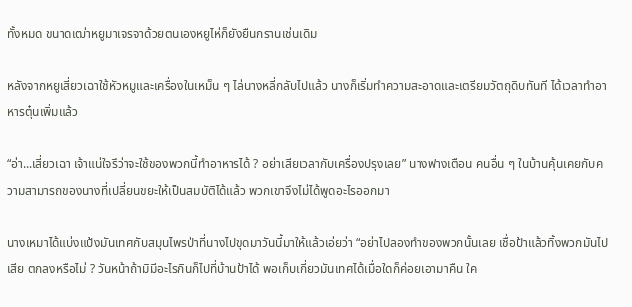ทั้งหมด ขนาดเฒ่าหยูมาเจรจาด้วยตนเองหยูไห่ก็ยังยืนกรานเช่นเดิม

หลังจากหยูเสี่ยวเฉาใช้หัวหมูและเครื่องในเหม็น ๆ ไล่นางหลี่กลับไปแล้ว นางก็เริ่มทำความสะอาดและเตรียมวัตถุดิบทันที ได้เวลาทำอาหารตุ๋นเพิ่มแล้ว

“อ่า...เสี่ยวเฉา เจ้าแน่ใจรึว่าจะใช้ของพวกนี้ทำอาหารได้ ? อย่าเสียเวลากับเครื่องปรุงเลย” นางฟางเตือน คนอื่น ๆ ในบ้านคุ้นเคยกับความสามารถของนางที่เปลี่ยนขยะให้เป็นสมบัติได้แล้ว พวกเขาจึงไม่ได้พูดอะไรออกมา

นางเหมาได้แบ่งแป้งมันเทศกับสมุนไพรป่าที่นางไปขุดมาวันนี้มาให้แล้วเอ่ยว่า “อย่าไปลองทำของพวกนั้นเลย เชื่อป้าแล้วทิ้งพวกมันไปเสีย ตกลงหรือไม่ ? วันหน้าถ้ามิมีอะไรกินก็ไปที่บ้านป้าได้ พอเก็บเกี่ยวมันเทศได้เมื่อใดก็ค่อยเอามาคืน ใค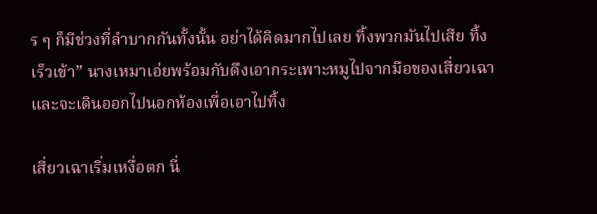ร ๆ ก็มีช่วงที่ลำบากกันทั้งนั้น อย่าได้คิดมากไปเลย ทิ้งพวกมันไปเสีย ทิ้งเร็วเข้า” นางเหมาเอ่ยพร้อมกับดึงเอากระเพาะหมูไปจากมือของเสี่ยวเฉาและจะเดินออกไปนอกห้องเพื่อเอาไปทิ้ง

เสี่ยวเฉาเริ่มเหงื่อตก นี่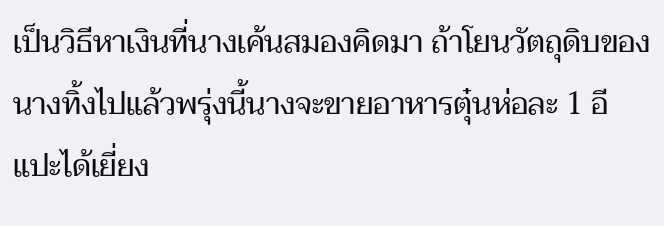เป็นวิธีหาเงินที่นางเค้นสมองคิดมา ถ้าโยนวัตถุดิบของนางทิ้งไปแล้วพรุ่งนี้นางจะขายอาหารตุ๋นห่อละ 1 อีแปะได้เยี่ยง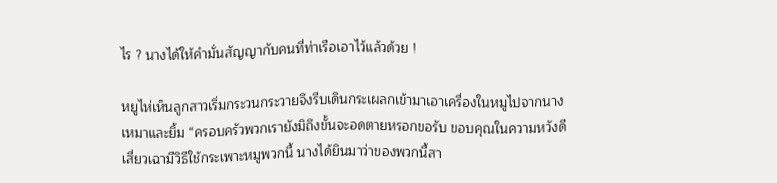ไร ? นางได้ให้คำมั่นสัญญากับคนที่ท่าเรือเอาไว้แล้วด้วย !

หยูไห่เห็นลูกสาวเริ่มกระวนกระวายจึงรีบเดินกระเผลกเข้ามาเอาเครื่องในหมูไปจากนางเหมาและยิ้ม “ครอบครัวพวกเรายังมิถึงขั้นจะอดตายหรอกขอรับ ขอบคุณในความหวังดี  เสี่ยวเฉามีวิธีใช้กระเพาะหมูพวกนี้ นางได้ยินมาว่าของพวกนี้สา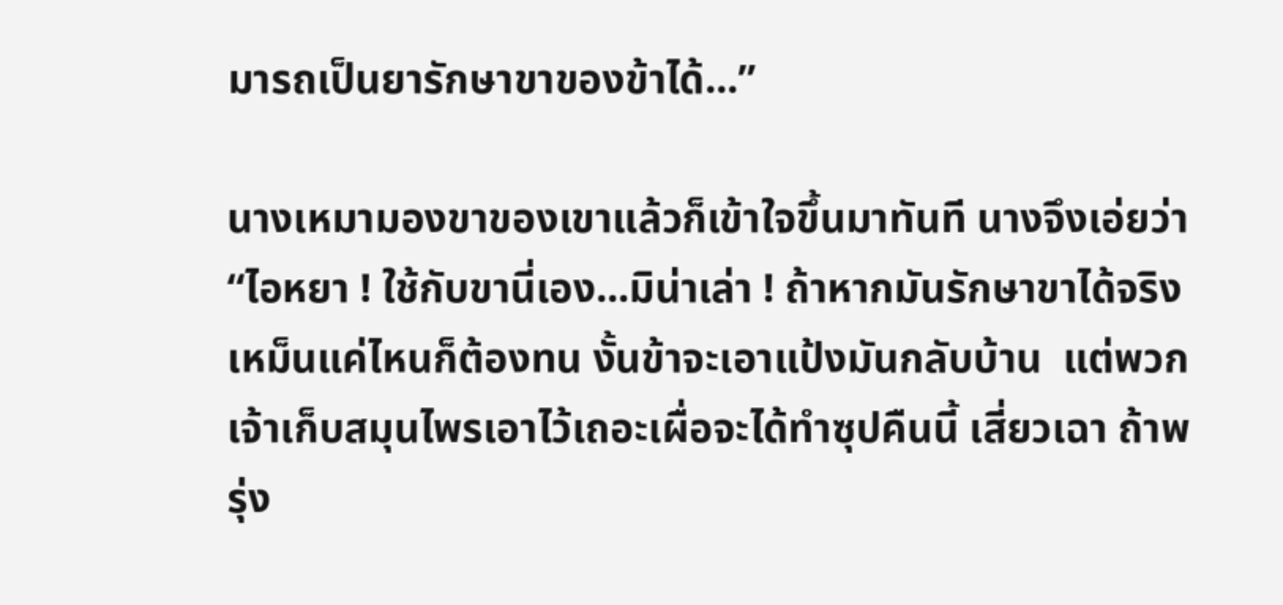มารถเป็นยารักษาขาของข้าได้...”

นางเหมามองขาของเขาแล้วก็เข้าใจขึ้นมาทันที นางจึงเอ่ยว่า “ไอหยา ! ใช้กับขานี่เอง...มิน่าเล่า ! ถ้าหากมันรักษาขาได้จริงเหม็นแค่ไหนก็ต้องทน งั้นข้าจะเอาแป้งมันกลับบ้าน  แต่พวกเจ้าเก็บสมุนไพรเอาไว้เถอะเผื่อจะได้ทำซุปคืนนี้ เสี่ยวเฉา ถ้าพรุ่ง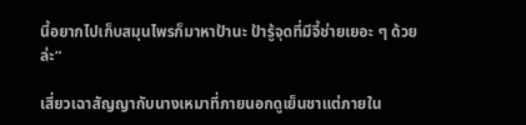นี้อยากไปเก็บสมุนไพรก็มาหาป้านะ ป้ารู้จุดที่มีจี้ช่ายเยอะ ๆ ด้วยล่ะ”

เสี่ยวเฉาสัญญากับนางเหมาที่ภายนอกดูเย็นชาแต่ภายใน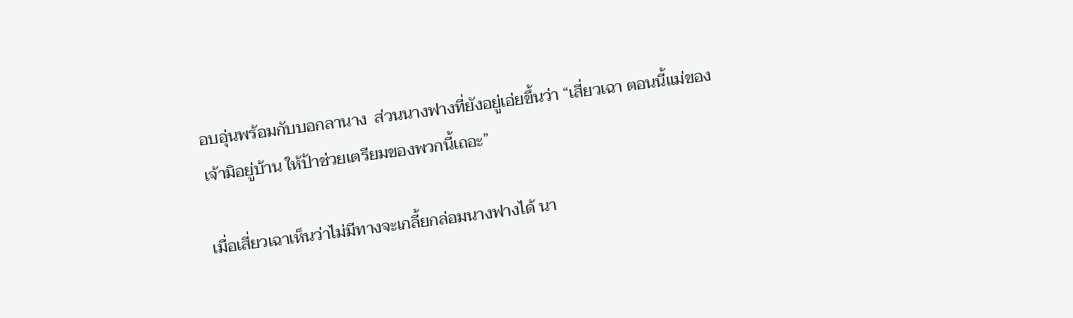อบอุ่นพร้อมกับบอกลานาง  ส่วนนางฟางที่ยังอยู่เอ่ยขึ้นว่า “เสี่ยวเฉา ตอนนี้แม่ของเจ้ามิอยู่บ้าน ให้ป้าช่วยเตรียมของพวกนี้เถอะ”

เมื่อเสี่ยวเฉาเห็นว่าไม่มีทางจะเกลี้ยกล่อมนางฟางได้ นา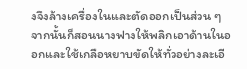งจึงล้างเครื่องในและตัดออกเป็นส่วน ๆ จากนั้นก็สอนนางฟางให้พลิกเอาด้านในออกและใช้เกลือหยาบขัดให้ทั่วอย่างละเอี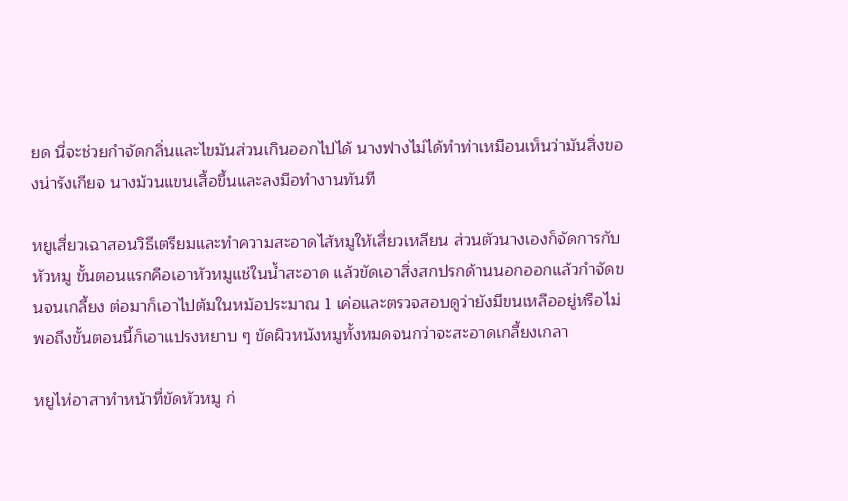ยด นี่จะช่วยกำจัดกลิ่นและไขมันส่วนเกินออกไปได้ นางฟางไม่ได้ทำท่าเหมือนเห็นว่ามันสิ่งของน่ารังเกียจ นางม้วนแขนเสื้อขึ้นและลงมือทำงานทันที

หยูเสี่ยวเฉาสอนวิธีเตรียมและทำความสะอาดไส้หมูให้เสี่ยวเหลียน ส่วนตัวนางเองก็จัดการกับหัวหมู ขั้นตอนแรกคือเอาหัวหมูแช่ในน้ำสะอาด แล้วขัดเอาสิ่งสกปรกด้านนอกออกแล้วกำจัดขนจนเกลี้ยง ต่อมาก็เอาไปต้มในหม้อประมาณ 1 เค่อและตรวจสอบดูว่ายังมีขนเหลืออยู่หรือไม่ พอถึงขั้นตอนนี้ก็เอาแปรงหยาบ ๆ ขัดผิวหนังหมูทั้งหมดจนกว่าจะสะอาดเกลี้ยงเกลา

หยูไห่อาสาทำหน้าที่ขัดหัวหมู ก่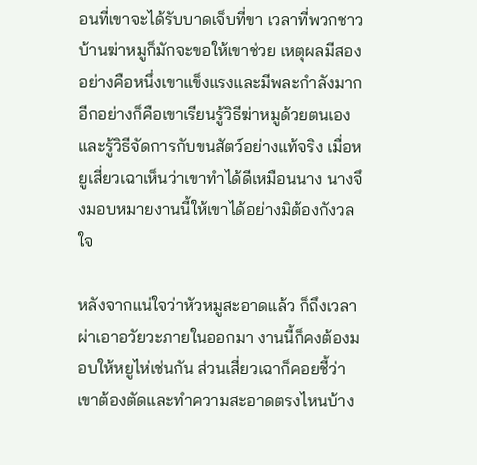อนที่เขาจะได้รับบาดเจ็บที่ขา เวลาที่พวกชาวบ้านฆ่าหมูก็มักจะขอให้เขาช่วย เหตุผลมีสองอย่างคือหนึ่งเขาแข็งแรงและมีพละกำลังมาก อีกอย่างก็คือเขาเรียนรู้วิธีฆ่าหมูด้วยตนเองและรู้วิธีจัดการกับขนสัตว์อย่างแท้จริง เมื่อหยูเสี่ยวเฉาเห็นว่าเขาทำได้ดีเหมือนนาง นางจึงมอบหมายงานนี้ให้เขาได้อย่างมิต้องกังวลใจ

หลังจากแน่ใจว่าหัวหมูสะอาดแล้ว ก็ถึงเวลาผ่าเอาอวัยวะภายในออกมา งานนี้ก็คงต้องมอบให้หยูไห่เช่นกัน ส่วนเสี่ยวเฉาก็คอยชี้ว่าเขาต้องตัดและทำความสะอาดตรงไหนบ้าง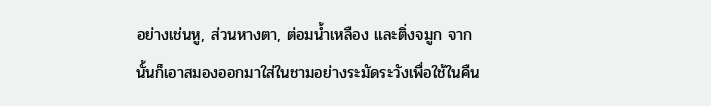อย่างเช่นหู, ส่วนหางตา, ต่อมน้ำเหลือง และติ่งจมูก จากนั้นก็เอาสมองออกมาใส่ในชามอย่างระมัดระวังเพื่อใช้ในคืน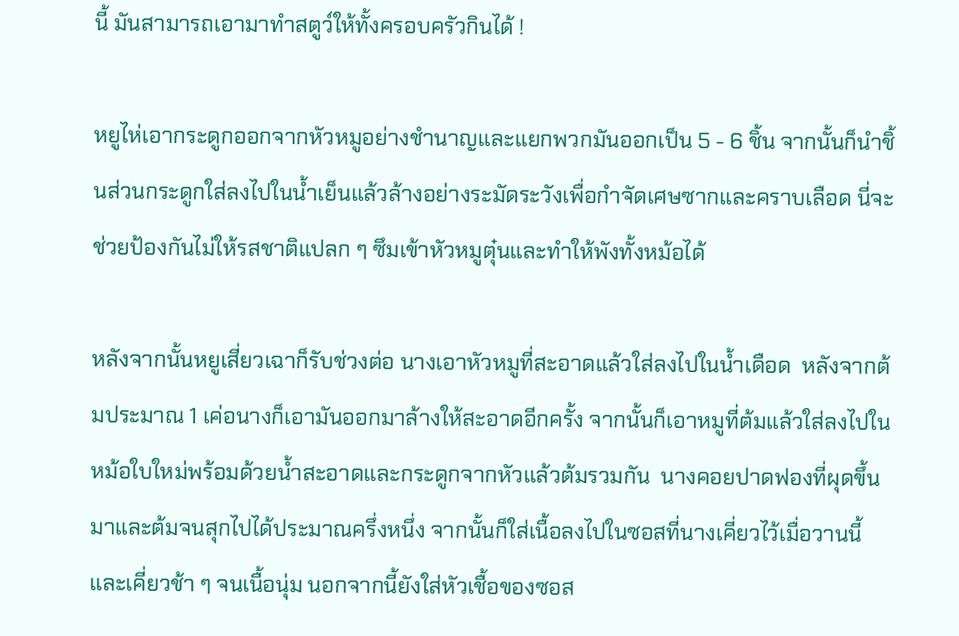นี้ มันสามารถเอามาทำสตูว์ให้ทั้งครอบครัวกินได้ !

หยูไห่เอากระดูกออกจากหัวหมูอย่างชำนาญและแยกพวกมันออกเป็น 5 - 6 ชิ้น จากนั้นก็นำชิ้นส่วนกระดูกใส่ลงไปในน้ำเย็นแล้วล้างอย่างระมัดระวังเพื่อกำจัดเศษซากและคราบเลือด นี่จะช่วยป้องกันไม่ให้รสชาติแปลก ๆ ซึมเข้าหัวหมูตุ๋นและทำให้พังทั้งหม้อได้

หลังจากนั้นหยูเสี่ยวเฉาก็รับช่วงต่อ นางเอาหัวหมูที่สะอาดแล้วใส่ลงไปในน้ำเดือด  หลังจากต้มประมาณ 1 เค่อนางก็เอามันออกมาล้างให้สะอาดอีกครั้ง จากนั้นก็เอาหมูที่ต้มแล้วใส่ลงไปในหม้อใบใหม่พร้อมด้วยน้ำสะอาดและกระดูกจากหัวแล้วต้มรวมกัน  นางคอยปาดฟองที่ผุดขึ้นมาและต้มจนสุกไปได้ประมาณครึ่งหนึ่ง จากนั้นก็ใส่เนื้อลงไปในซอสที่นางเคี่ยวไว้เมื่อวานนี้และเคี่ยวช้า ๆ จนเนื้อนุ่ม นอกจากนี้ยังใส่หัวเชื้อของซอส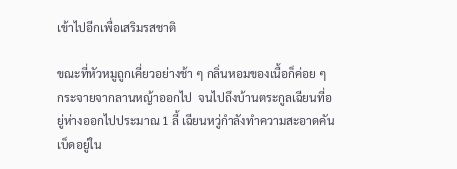เข้าไปอีกเพื่อเสริมรสชาติ

ขณะที่หัวหมูถูกเคี่ยวอย่างช้า ๆ กลิ่นหอมของเนื้อก็ค่อย ๆ กระจายจากลานหญ้าออกไป  จนไปถึงบ้านตระกูลเฉียนที่อยู่ห่างออกไปประมาณ 1 ลี้ เฉียนหวู่กำลังทำความสะอาดคันเบ็ดอยู่ใน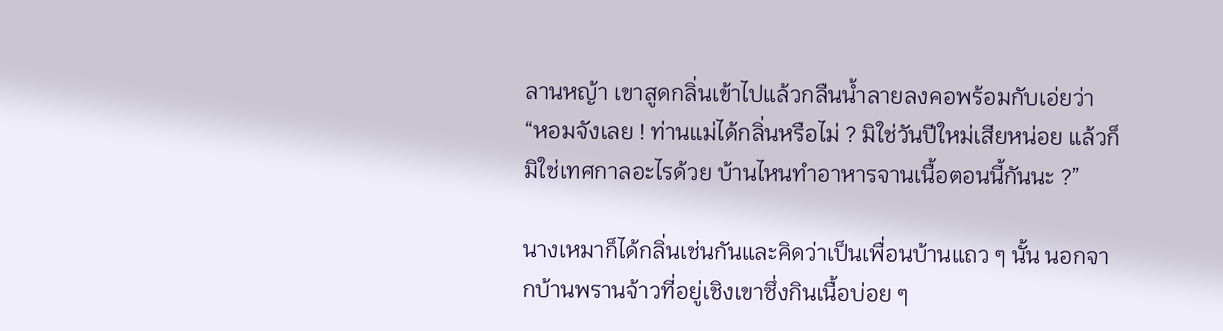ลานหญ้า เขาสูดกลิ่นเข้าไปแล้วกลืนน้ำลายลงคอพร้อมกับเอ่ยว่า  “หอมจังเลย ! ท่านแม่ได้กลิ่นหรือไม่ ? มิใช่วันปีใหม่เสียหน่อย แล้วก็มิใช่เทศกาลอะไรด้วย บ้านไหนทำอาหารจานเนื้อตอนนี้กันนะ ?”

นางเหมาก็ได้กลิ่นเช่นกันและคิดว่าเป็นเพื่อนบ้านแถว ๆ นั้น นอกจากบ้านพรานจ้าวที่อยู่เชิงเขาซึ่งกินเนื้อบ่อย ๆ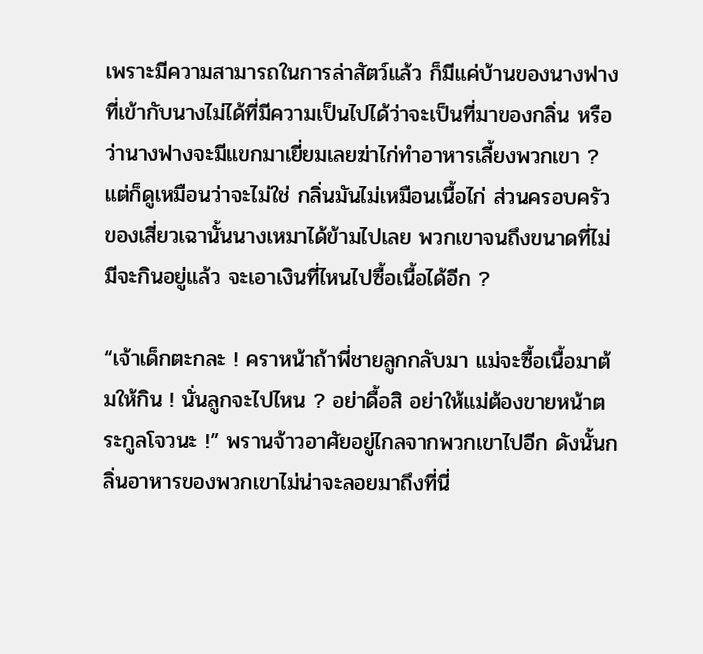เพราะมีความสามารถในการล่าสัตว์แล้ว ก็มีแค่บ้านของนางฟางที่เข้ากับนางไม่ได้ที่มีความเป็นไปได้ว่าจะเป็นที่มาของกลิ่น หรือว่านางฟางจะมีแขกมาเยี่ยมเลยฆ่าไก่ทำอาหารเลี้ยงพวกเขา ? แต่ก็ดูเหมือนว่าจะไม่ใช่ กลิ่นมันไม่เหมือนเนื้อไก่ ส่วนครอบครัวของเสี่ยวเฉานั้นนางเหมาได้ข้ามไปเลย พวกเขาจนถึงขนาดที่ไม่มีจะกินอยู่แล้ว จะเอาเงินที่ไหนไปซื้อเนื้อได้อีก ?

“เจ้าเด็กตะกละ ! คราหน้าถ้าพี่ชายลูกกลับมา แม่จะซื้อเนื้อมาต้มให้กิน ! นั่นลูกจะไปไหน ? อย่าดื้อสิ อย่าให้แม่ต้องขายหน้าตระกูลโจวนะ !” พรานจ้าวอาศัยอยู่ไกลจากพวกเขาไปอีก ดังนั้นกลิ่นอาหารของพวกเขาไม่น่าจะลอยมาถึงที่นี่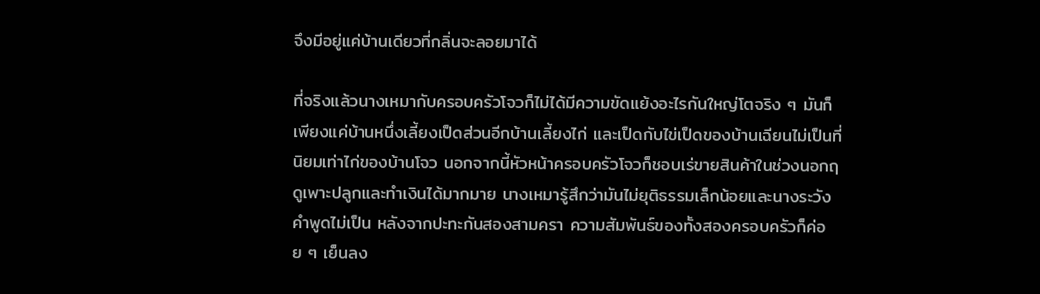จึงมีอยู่แค่บ้านเดียวที่กลิ่นจะลอยมาได้

ที่จริงแล้วนางเหมากับครอบครัวโจวก็ไม่ได้มีความขัดแย้งอะไรกันใหญ่โตจริง ๆ มันก็เพียงแค่บ้านหนึ่งเลี้ยงเป็ดส่วนอีกบ้านเลี้ยงไก่ และเป็ดกับไข่เป็ดของบ้านเฉียนไม่เป็นที่นิยมเท่าไก่ของบ้านโจว นอกจากนี้หัวหน้าครอบครัวโจวก็ชอบเร่ขายสินค้าในช่วงนอกฤดูเพาะปลูกและทำเงินได้มากมาย นางเหมารู้สึกว่ามันไม่ยุติธรรมเล็กน้อยและนางระวังคำพูดไม่เป็น หลังจากปะทะกันสองสามครา ความสัมพันธ์ของทั้งสองครอบครัวก็ค่อย ๆ เย็นลง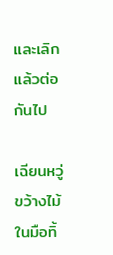และเลิกแล้วต่อกันไป

เฉียนหวู่ขว้างไม้ในมือทิ้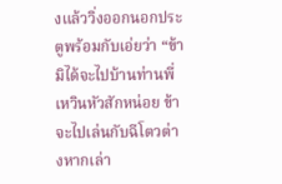งแล้ววิ่งออกนอกประตูพร้อมกับเอ่ยว่า “ข้ามิได้จะไปบ้านท่านพี่เหวินหัวสักหน่อย ข้าจะไปเล่นกับฉีโตวต่างหากเล่า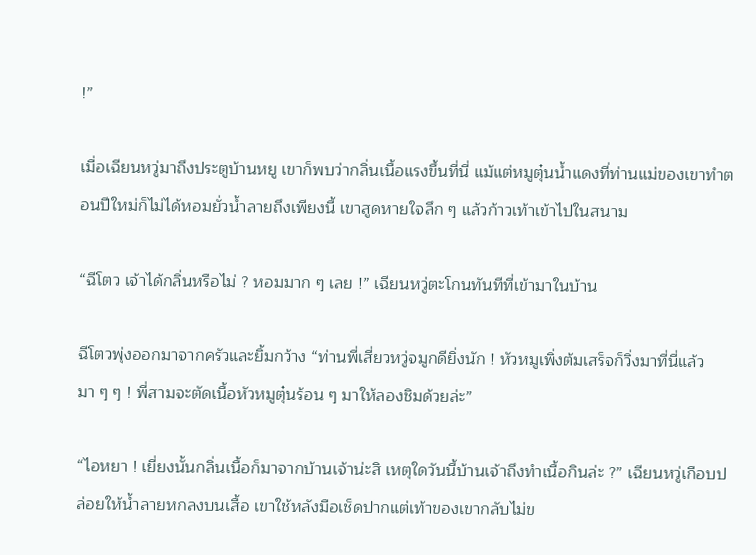!”

เมื่อเฉียนหวู่มาถึงประตูบ้านหยู เขาก็พบว่ากลิ่นเนื้อแรงขึ้นที่นี่ แม้แต่หมูตุ๋นน้ำแดงที่ท่านแม่ของเขาทำตอนปีใหม่ก็ไม่ได้หอมยั่วน้ำลายถึงเพียงนี้ เขาสูดหายใจลึก ๆ แล้วก้าวเท้าเข้าไปในสนาม

“ฉีโตว เจ้าได้กลิ่นหรือไม่ ? หอมมาก ๆ เลย !” เฉียนหวู่ตะโกนทันทีที่เข้ามาในบ้าน

ฉีโตวพุ่งออกมาจากครัวและยิ้มกว้าง “ท่านพี่เสี่ยวหวู่จมูกดียิ่งนัก ! หัวหมูเพิ่งต้มเสร็จก็วิ่งมาที่นี่แล้ว มา ๆ ๆ ! พี่สามจะตัดเนื้อหัวหมูตุ๋นร้อน ๆ มาให้ลองชิมด้วยล่ะ”

“ไอหยา ! เยี่ยงนั้นกลิ่นเนื้อก็มาจากบ้านเจ้าน่ะสิ เหตุใดวันนี้บ้านเจ้าถึงทำเนื้อกินล่ะ ?” เฉียนหวู่เกือบปล่อยให้น้ำลายหกลงบนเสื้อ เขาใช้หลังมือเช็ดปากแต่เท้าของเขากลับไม่ข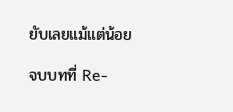ยับเลยแม้แต่น้อย

จบบทที่ Re-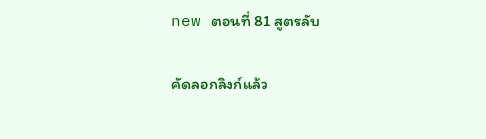new ตอนที่ 81 สูตรลับ

คัดลอกลิงก์แล้ว